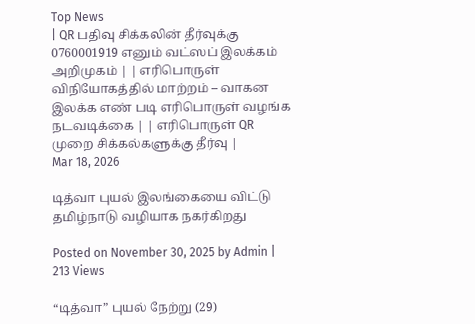Top News
| QR பதிவு சிக்கலின் தீர்வுக்கு 0760001919 எனும் வட்ஸப் இலக்கம் அறிமுகம் | | எரிபொருள் விநியோகத்தில் மாற்றம் – வாகன இலக்க எண் படி எரிபொருள் வழங்க நடவடிக்கை | | எரிபொருள் QR முறை சிக்கல்களுக்கு தீர்வு |
Mar 18, 2026

டித்வா புயல் இலங்கையை விட்டு தமிழ்நாடு வழியாக நகர்கிறது

Posted on November 30, 2025 by Admin | 213 Views

“டித்வா” புயல் நேற்று (29)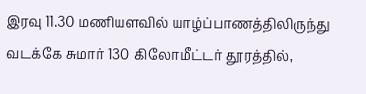இரவு 11.30 மணியளவில் யாழ்ப்பாணத்திலிருந்து வடக்கே சுமார் 130 கிலோமீட்டர் தூரத்தில்,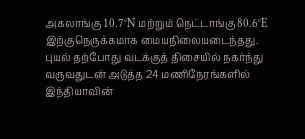அகலாங்கு 10.7°N மற்றும் நெட்டாங்கு 80.6°E இற்குநெருக்கமாக மையநிலையடைந்தது. புயல் தற்போது வடக்குத் திசையில் நகர்ந்து வருவதுடன் அடுத்த 24 மணிநேரங்களில் இந்தியாவின்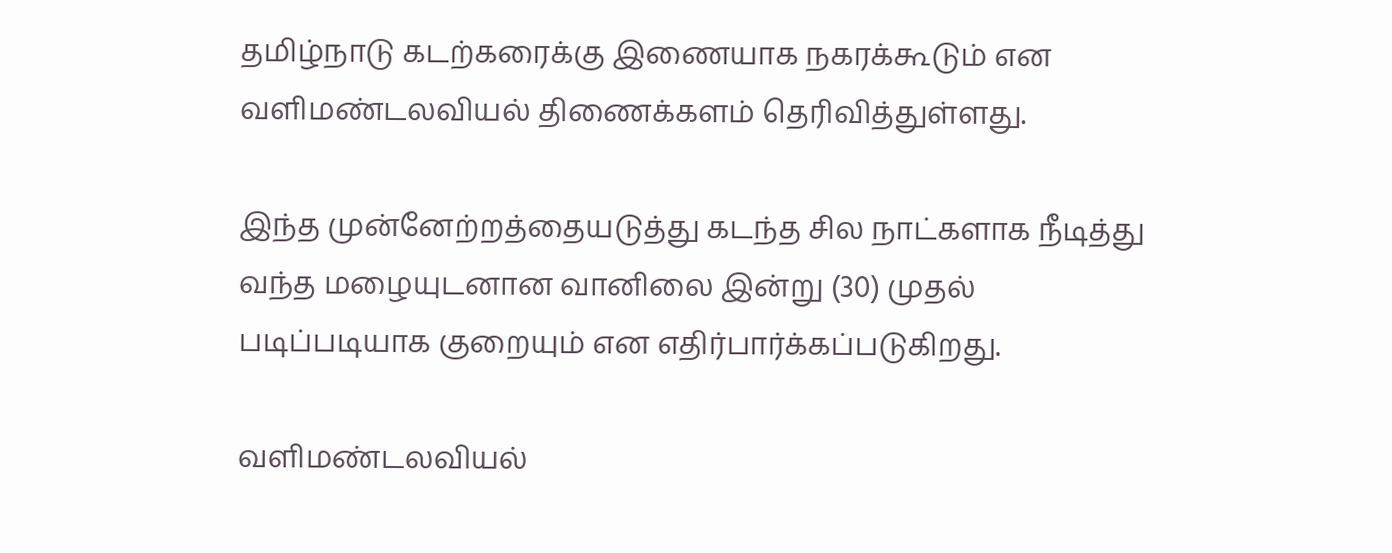தமிழ்நாடு கடற்கரைக்கு இணையாக நகரக்கூடும் என வளிமண்டலவியல் திணைக்களம் தெரிவித்துள்ளது.

இந்த முன்னேற்றத்தையடுத்து கடந்த சில நாட்களாக நீடித்து வந்த மழையுடனான வானிலை இன்று (30) முதல் படிப்படியாக குறையும் என எதிர்பார்க்கப்படுகிறது.

வளிமண்டலவியல்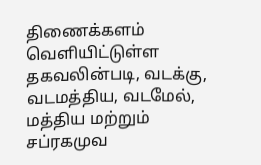திணைக்களம் வெளியிட்டுள்ள தகவலின்படி, வடக்கு, வடமத்திய, வடமேல், மத்திய மற்றும் சப்ரகமுவ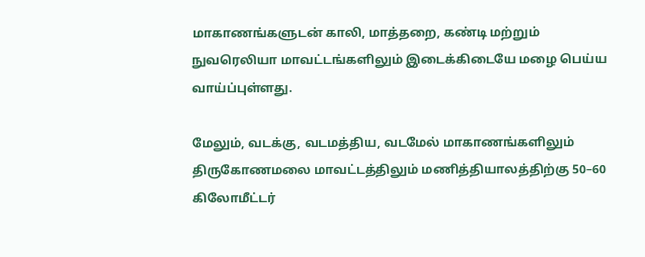மாகாணங்களுடன் காலி, மாத்தறை, கண்டி மற்றும் நுவரெலியா மாவட்டங்களிலும் இடைக்கிடையே மழை பெய்ய வாய்ப்புள்ளது.

மேலும், வடக்கு, வடமத்திய, வடமேல் மாகாணங்களிலும் திருகோணமலை மாவட்டத்திலும் மணித்தியாலத்திற்கு 50–60 கிலோமீட்டர்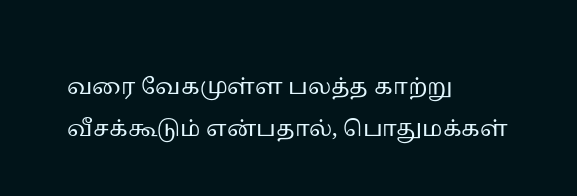வரை வேகமுள்ள பலத்த காற்று வீசக்கூடும் என்பதால், பொதுமக்கள்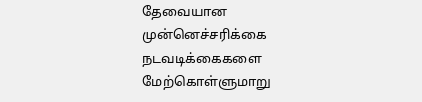தேவையான முன்னெச்சரிக்கை நடவடிக்கைகளை மேற்கொள்ளுமாறு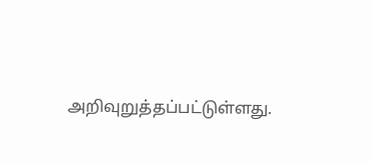அறிவுறுத்தப்பட்டுள்ளது.